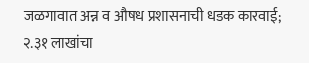जळगावात अन्न व औषध प्रशासनाची धडक कारवाई; २.३१ लाखांचा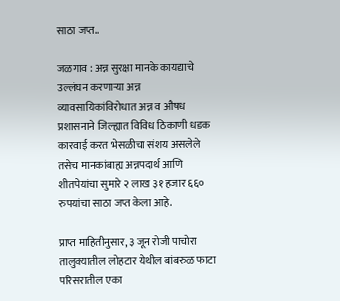साठा जप्त..

जळगाव : अन्न सुरक्षा मानके कायद्याचे उल्लंघन करणाऱ्या अन्न व्यावसायिकांविरोधात अन्न व औषध प्रशासनाने जिल्ह्यात विविध ठिकाणी धडक कारवाई करत भेसळीचा संशय असलेले तसेच मानकांबाह्य अन्नपदार्थ आणि शीतपेयांचा सुमारे २ लाख ३१ हजार ६६० रुपयांचा साठा जप्त केला आहे.

प्राप्त माहितीनुसार, ३ जून रोजी पाचोरा तालुक्यातील लोहटार येथील बांबरुळ फाटा परिसरातील एका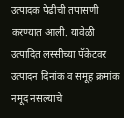उत्पादक पेढीची तपासणी करण्यात आली. यावेळी उत्पादित लस्सीच्या पॅकेटवर उत्पादन दिनांक व समूह क्रमांक नमूद नसल्याचे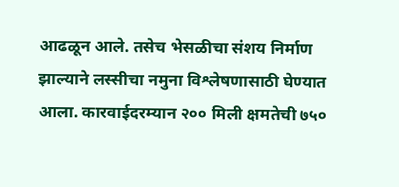आढळून आले. तसेच भेसळीचा संशय निर्माण झाल्याने लस्सीचा नमुना विश्लेषणासाठी घेण्यात आला. कारवाईदरम्यान २०० मिली क्षमतेची ७५०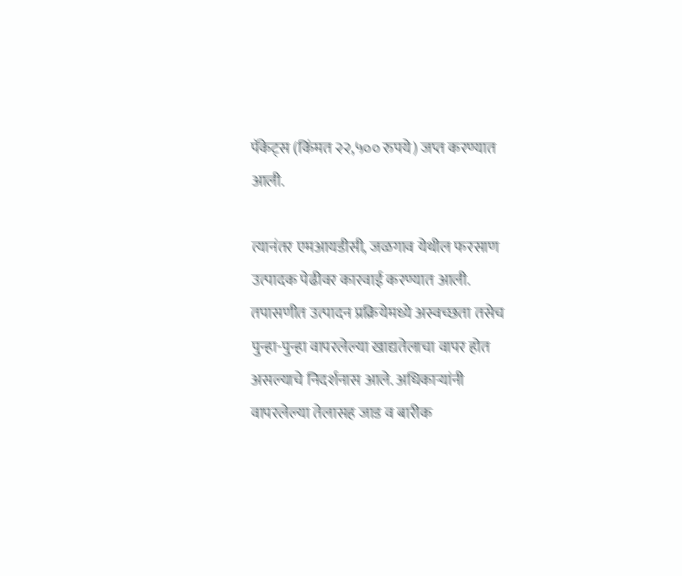पॅकेट्स (किंमत २२,५०० रुपये) जप्त करण्यात आली.

त्यानंतर एमआयडीसी, जळगाव येथील फरसाण उत्पादक पेढीवर कारवाई करण्यात आली. तपासणीत उत्पादन प्रक्रियेमध्ये अस्वच्छता तसेच पुन्हा-पुन्हा वापरलेल्या खाद्यतेलाचा वापर होत असल्याचे निदर्शनास आले. अधिकाऱ्यांनी वापरलेल्या तेलासह जाड व बारीक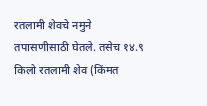रतलामी शेवचे नमुने तपासणीसाठी घेतले. तसेच १४.९ किलो रतलामी शेव (किंमत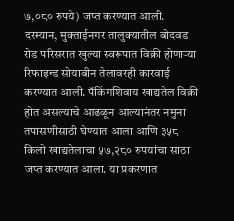७,०८० रुपये) जप्त करण्यात आली.
दरम्यान, मुक्ताईनगर तालुक्यातील बोदवड रोड परिसरात खुल्या स्वरूपात विक्री होणाऱ्या रिफाइन्ड सोयाबीन तेलावरही कारवाई करण्यात आली. पॅकिंगशिवाय खाद्यतेल विक्री होत असल्याचे आढळून आल्यानंतर नमुना तपासणीसाठी घेण्यात आला आणि ३५८ किलो खाद्यतेलाचा ५७,२८० रुपयांचा साठा जप्त करण्यात आला. या प्रकरणात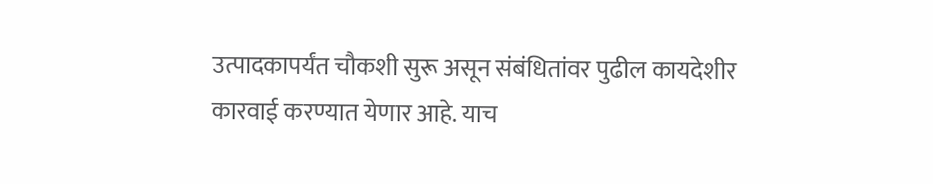उत्पादकापर्यंत चौकशी सुरू असून संबंधितांवर पुढील कायदेशीर कारवाई करण्यात येणार आहे. याच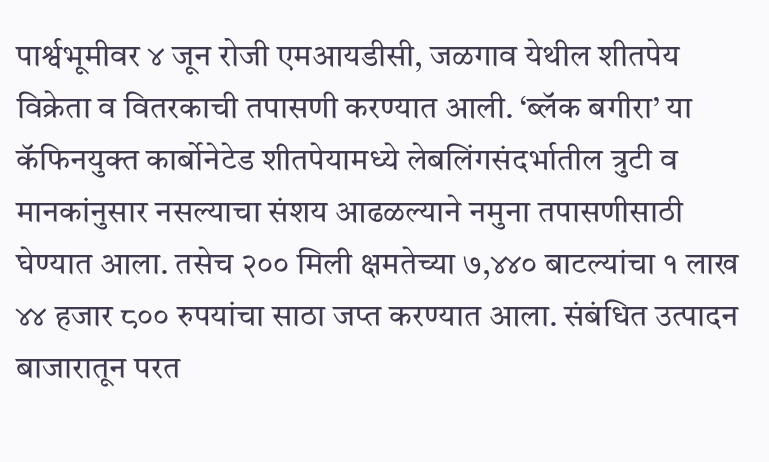पार्श्वभूमीवर ४ जून रोजी एमआयडीसी, जळगाव येथील शीतपेय विक्रेता व वितरकाची तपासणी करण्यात आली. ‘ब्लॅक बगीरा’ या कॅफिनयुक्त कार्बोनेटेड शीतपेयामध्ये लेबलिंगसंदर्भातील त्रुटी व मानकांनुसार नसल्याचा संशय आढळल्याने नमुना तपासणीसाठी घेण्यात आला. तसेच २०० मिली क्षमतेच्या ७,४४० बाटल्यांचा १ लाख ४४ हजार ८०० रुपयांचा साठा जप्त करण्यात आला. संबंधित उत्पादन बाजारातून परत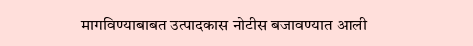मागविण्याबाबत उत्पादकास नोटीस बजावण्यात आली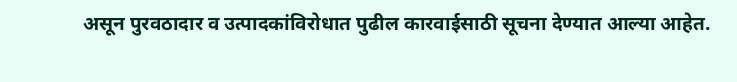असून पुरवठादार व उत्पादकांविरोधात पुढील कारवाईसाठी सूचना देण्यात आल्या आहेत.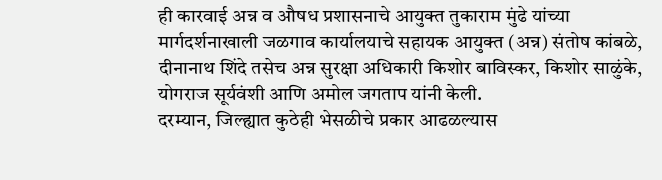ही कारवाई अन्न व औषध प्रशासनाचे आयुक्त तुकाराम मुंढे यांच्या मार्गदर्शनाखाली जळगाव कार्यालयाचे सहायक आयुक्त (अन्न) संतोष कांबळे, दीनानाथ शिंदे तसेच अन्न सुरक्षा अधिकारी किशोर बाविस्कर, किशोर साळुंके, योगराज सूर्यवंशी आणि अमोल जगताप यांनी केली.
दरम्यान, जिल्ह्यात कुठेही भेसळीचे प्रकार आढळल्यास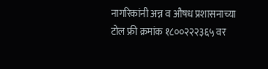नागरिकांनी अन्न व औषध प्रशासनाच्या टोल फ्री क्रमांक १८००२२२३६५ वर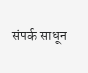संपर्क साधून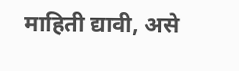माहिती द्यावी, असे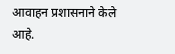आवाहन प्रशासनाने केले आहे.